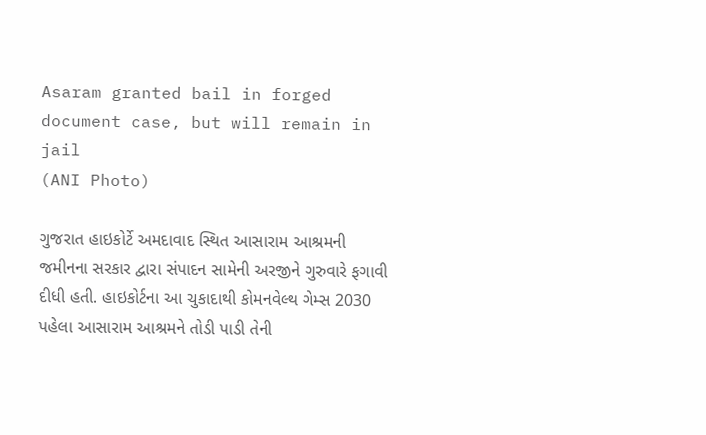Asaram granted bail in forged document case, but will remain in jail
(ANI Photo)

ગુજરાત હાઇકોર્ટે અમદાવાદ સ્થિત આસારામ આશ્રમની જમીનના સરકાર દ્વારા સંપાદન સામેની અરજીને ગુરુવારે ફગાવી દીધી હતી. હાઇકોર્ટના આ ચુકાદાથી કોમનવેલ્થ ગેમ્સ 2030 પહેલા આસારામ આશ્રમને તોડી પાડી તેની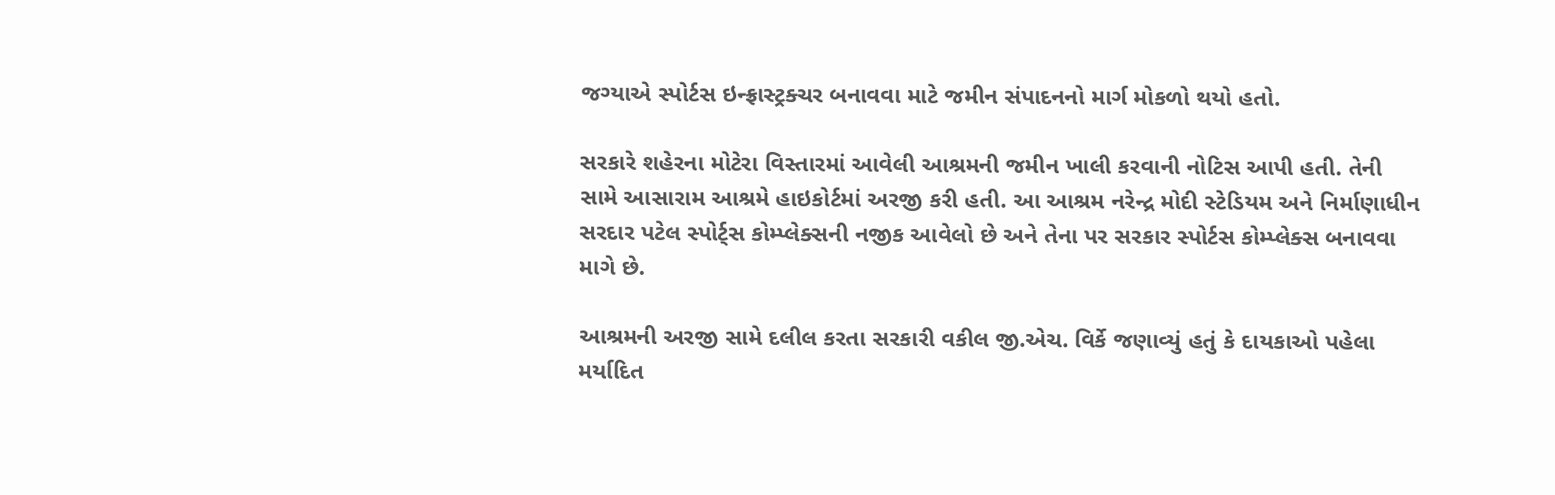જગ્યાએ સ્પોર્ટસ ઇન્ફ્રાસ્ટ્રક્ચર બનાવવા માટે જમીન સંપાદનનો માર્ગ મોકળો થયો હતો.

સરકારે શહેરના મોટેરા વિસ્તારમાં આવેલી આશ્રમની જમીન ખાલી કરવાની નોટિસ આપી હતી. તેની સામે આસારામ આશ્રમે હાઇકોર્ટમાં અરજી કરી હતી. આ આશ્રમ નરેન્દ્ર મોદી સ્ટેડિયમ અને નિર્માણાધીન સરદાર પટેલ સ્પોર્ટ્સ કોમ્પ્લેક્સની નજીક આવેલો છે અને તેના પર સરકાર સ્પોર્ટસ કોમ્પ્લેક્સ બનાવવા માગે છે.

આશ્રમની અરજી સામે દલીલ કરતા સરકારી વકીલ જી.એચ. વિર્કે જણાવ્યું હતું કે દાયકાઓ પહેલા મર્યાદિત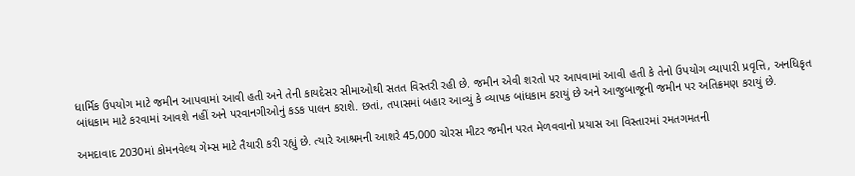ધાર્મિક ઉપયોગ માટે જમીન આપવામાં આવી હતી અને તેની કાયદેસર સીમાઓથી સતત વિસ્તરી રહી છે. જમીન એવી શરતો પર આપવામાં આવી હતી કે તેનો ઉપયોગ વ્યાપારી પ્રવૃત્તિ, અનધિકૃત બાંધકામ માટે કરવામાં આવશે નહીં અને પરવાનગીઓનું કડક પાલન કરાશે. છતાં, તપાસમાં બહાર આવ્યું કે વ્યાપક બાંધકામ કરાયું છે અને આજુબાજૂની જમીન પર અતિક્રમણ કરાયું છે.

અમદાવાદ 2030માં કોમનવેલ્થ ગેમ્સ માટે તૈયારી કરી રહ્યું છે. ત્યારે આશ્રમની આશરે 45,000 ચોરસ મીટર જમીન પરત મેળવવાનો પ્રયાસ આ વિસ્તારમાં રમતગમતની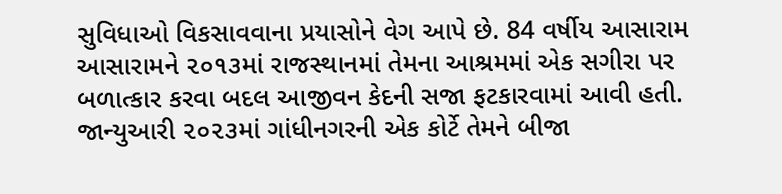સુવિધાઓ વિકસાવવાના પ્રયાસોને વેગ આપે છે. 84 વર્ષીય આસારામ આસારામને ૨૦૧૩માં રાજસ્થાનમાં તેમના આશ્રમમાં એક સગીરા પર બળાત્કાર કરવા બદલ આજીવન કેદની સજા ફટકારવામાં આવી હતી. જાન્યુઆરી ૨૦૨૩માં ગાંધીનગરની એક કોર્ટે તેમને બીજા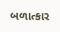બળાત્કાર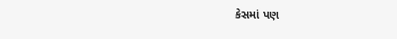કેસમાં પણ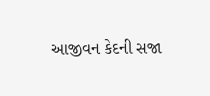આજીવન કેદની સજા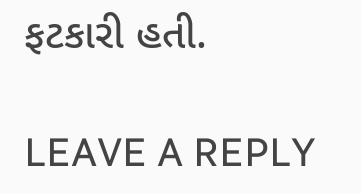ફટકારી હતી.

LEAVE A REPLY